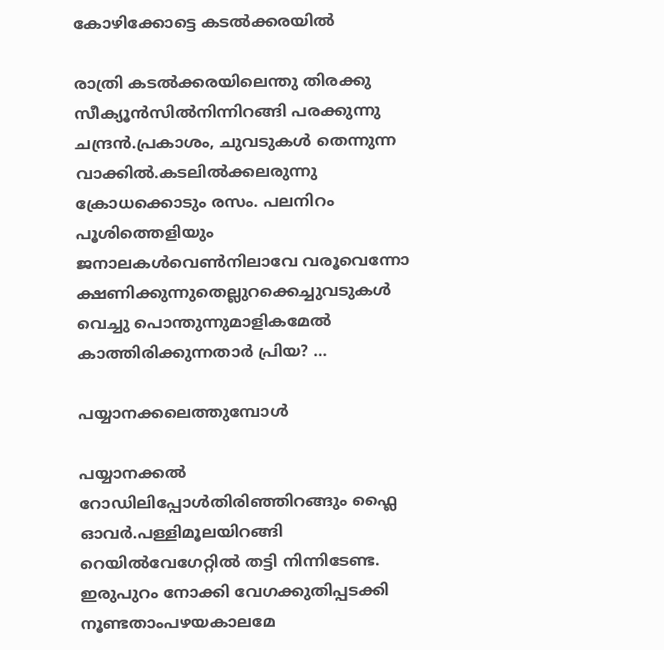കോഴിക്കോട്ടെ കടല്‍ക്കരയില്‍

രാത്രി കടല്‍ക്കരയിലെന്തു തിരക്കു സീക്യൂന്‍സില്‍നിന്നിറങ്ങി പരക്കുന്നു ചന്ദ്രന്‍.പ്രകാശം, ചുവടുകള്‍ തെന്നുന്ന വാക്കില്‍.കടലില്‍ക്കലരുന്നു ക്രോധക്കൊടും രസം. പലനിറം പൂശിത്തെളിയും ജനാലകള്‍വെണ്‍നിലാവേ വരൂവെന്നോ ക്ഷണിക്കുന്നുതെല്ലുറക്കെച്ചുവടുകള്‍ വെച്ചു പൊന്തുന്നുമാളികമേല്‍ കാത്തിരിക്കുന്നതാര്‍ പ്രിയ? …

പയ്യാനക്കലെത്തുമ്പോള്‍

പയ്യാനക്കല്‍ റോഡിലിപ്പോള്‍തിരിഞ്ഞിറങ്ങും ഫ്ലൈ ഓവര്‍.പള്ളിമൂലയിറങ്ങി റെയില്‍വേഗേറ്റില്‍ തട്ടി നിന്നിടേണ്ട. ഇരുപുറം നോക്കി വേഗക്കുതിപ്പടക്കി നൂണ്ടതാംപഴയകാലമേ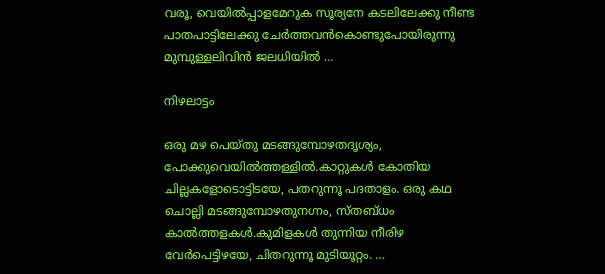വരൂ, വെയില്‍പ്പാളമേറുക സൂര്യനേ കടലിലേക്കു നീണ്ട പാതപാട്ടിലേക്കു ചേര്‍ത്തവന്‍കൊണ്ടുപോയിരുന്നു മുമ്പുള്ളലിവിന്‍ ജലധിയില്‍ …

നിഴലാട്ടം

ഒരു മഴ പെയ്തു മടങ്ങുമ്പോഴതദൃശ്യം, പോക്കുവെയില്‍ത്തള്ളില്‍.കാറ്റുകള്‍ കോതിയ ചില്ലകളോടൊട്ടിടയേ, പതറുന്നൂ പദതാളം. ഒരു കഥ ചൊല്ലി മടങ്ങുമ്പോഴതുനഗ്നം, സ്തബ്ധം കാല്‍ത്തളകള്‍.കുമിളകള്‍ തുന്നിയ നീരിഴ വേര്‍പെട്ടിഴയേ, ചിതറുന്നൂ മുടിയൂറ്റം. …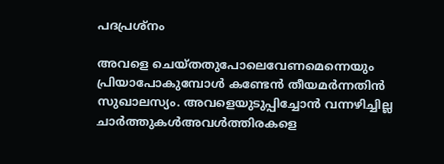പദപ്രശ്നം

അവളെ ചെയ്തതുപോലെവേണമെന്നെയും പ്രിയാപോകുമ്പോള്‍ കണ്ടേന്‍ തീയമര്‍ന്നതിന്‍ സുഖാലസ്യം. അവളെയുടുപ്പിച്ചോന്‍ വന്നഴിച്ചില്ല ചാര്‍ത്തുകള്‍അവള്‍ത്തിരകളെ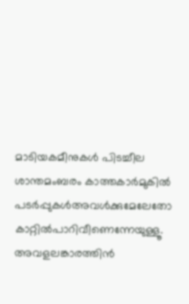മാടിയകമീനുകള്‍ പിടച്ചീല ശാന്തമംബരം കാത്തകാര്‍മുകില്‍ പടര്‍പ്പുകള്‍അവള്‍ക്കുമേലേതോ കാറ്റില്‍പാറിവീണെന്നേയുള്ളൂ. അവളലങ്കാരത്തിന്‍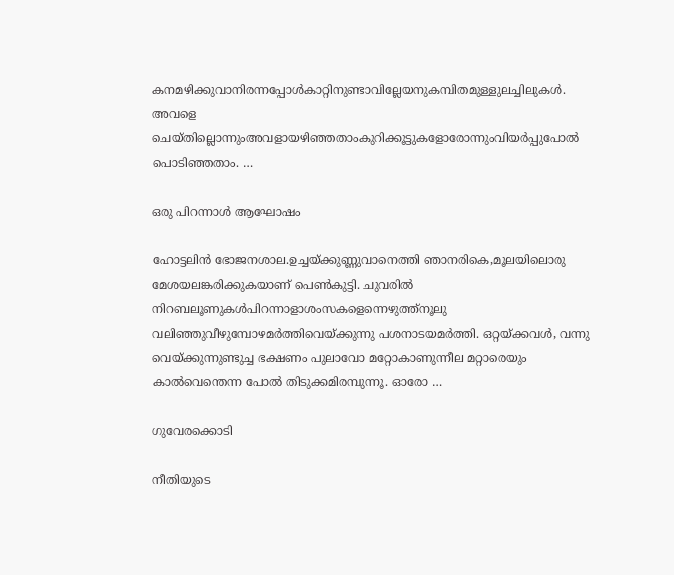കനമഴിക്കുവാനിരന്നപ്പോള്‍കാറ്റിനുണ്ടാവില്ലേയനുകമ്പിതമുള്ളുലച്ചിലുകള്‍. അവളെ ചെയ്തില്ലൊന്നുംഅവളായഴിഞ്ഞതാംകുറിക്കൂട്ടുകളോരോന്നുംവിയര്‍പ്പുപോല്‍ പൊടിഞ്ഞതാം. …

ഒരു പിറന്നാള്‍ ആഘോഷം

ഹോട്ടലിന്‍ ഭോജനശാല.ഉച്ചയ്ക്കുണ്ണുവാനെത്തി ഞാനരികെ,മൂലയിലൊരു മേശയലങ്കരിക്കുകയാണ് പെണ്‍കുട്ടി. ചുവരില്‍ നിറബലൂണുകള്‍പിറന്നാളാശംസകളെന്നെഴുത്ത്നൂലു വലിഞ്ഞുവീഴുമ്പോഴമര്‍ത്തിവെയ്ക്കുന്നു പശനാടയമര്‍ത്തി. ഒറ്റയ്ക്കവള്‍, വന്നു വെയ്ക്കുന്നുണ്ടുച്ച ഭക്ഷണം പുലാവോ മറ്റോകാണുന്നീല മറ്റാരെയും കാല്‍വെന്തെന്ന പോല്‍ തിടുക്കമിരമ്പുന്നൂ. ഓരോ …

ഗുവേരക്കൊടി

നീതിയുടെ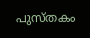പുസ്തകം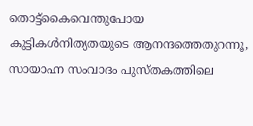തൊട്ട്കൈവെന്തുപോയ കുട്ടികള്‍നിത്യതയുടെ ആനന്ദത്തെതുറന്നൂ, സായാഹ്ന സംവാദം പുസ്തകത്തിലെ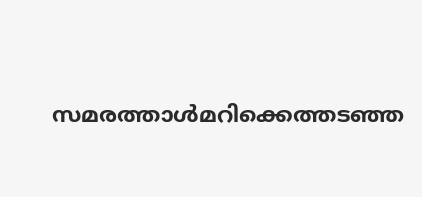സമരത്താള്‍മറിക്കെത്തടഞ്ഞ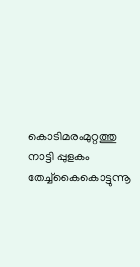കൊടിമരംമുറ്റത്തു നാട്ടി പ്പുളകം തേച്ച്കൈകൊട്ടുന്നൂ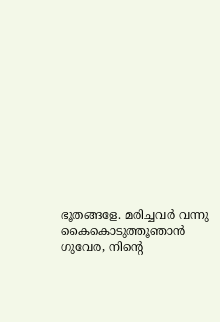ഭൂതങ്ങളേ. മരിച്ചവര്‍ വന്നു കൈകൊടുത്തൂഞാന്‍ ഗുവേര, നിന്റെ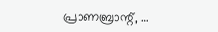പ്രാണബ്രാന്റ്, …